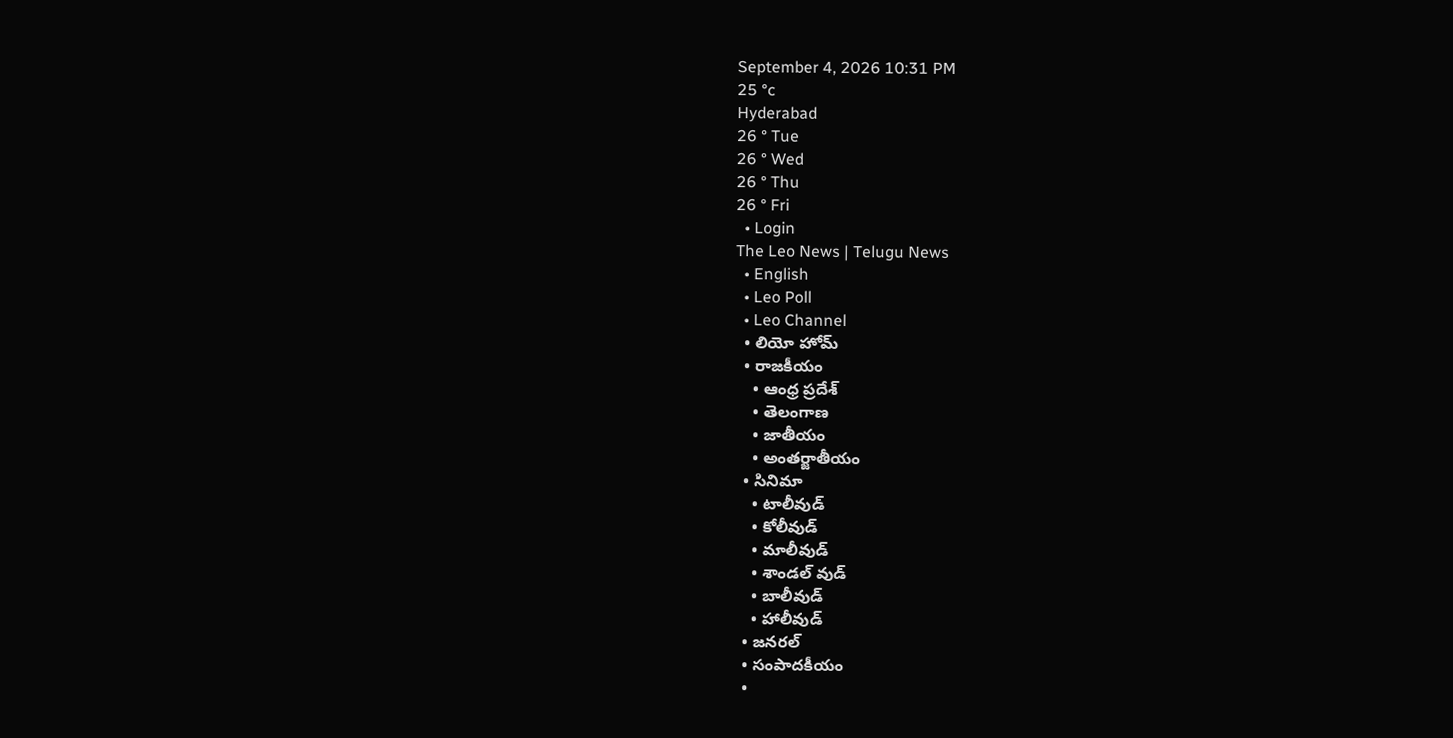September 4, 2026 10:31 PM
25 °c
Hyderabad
26 ° Tue
26 ° Wed
26 ° Thu
26 ° Fri
  • Login
The Leo News | Telugu News
  • English
  • Leo Poll
  • Leo Channel
  • లియో హోమ్
  • రాజకీయం
    • ఆంధ్ర ప్రదేశ్
    • తెలంగాణ
    • జాతీయం
    • అంతర్జాతీయం
  • సినిమా
    • టాలీవుడ్
    • కోలీవుడ్
    • మాలీవుడ్
    • శాండల్ వుడ్
    • బాలీవుడ్
    • హాలీవుడ్
  • జనరల్
  • సంపాదకీయం
  •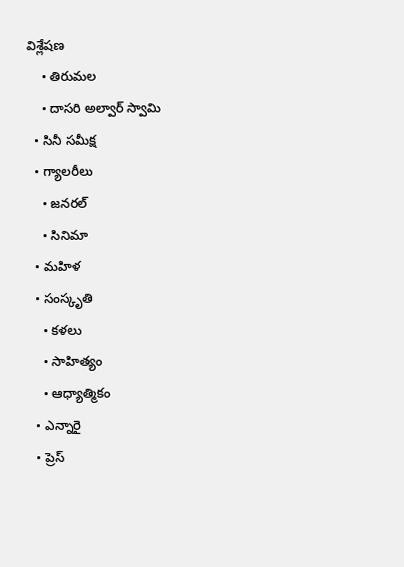విశ్లేషణ
    • తిరుమల
    • దాసరి అల్వార్ స్వామి
  • సినీ సమీక్ష
  • గ్యాలరీలు
    • జనరల్
    • సినిమా
  • మహిళ
  • సంస్కృతి
    • కళలు
    • సాహిత్యం
    • ఆధ్యాత్మికం
  • ఎన్నారై
  • ప్రెస్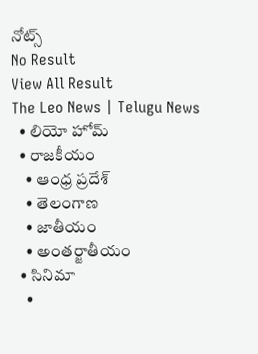నోట్స్
No Result
View All Result
The Leo News | Telugu News
  • లియో హోమ్
  • రాజకీయం
    • ఆంధ్ర ప్రదేశ్
    • తెలంగాణ
    • జాతీయం
    • అంతర్జాతీయం
  • సినిమా
    •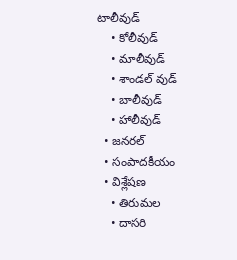టాలీవుడ్
    • కోలీవుడ్
    • మాలీవుడ్
    • శాండల్ వుడ్
    • బాలీవుడ్
    • హాలీవుడ్
  • జనరల్
  • సంపాదకీయం
  • విశ్లేషణ
    • తిరుమల
    • దాసరి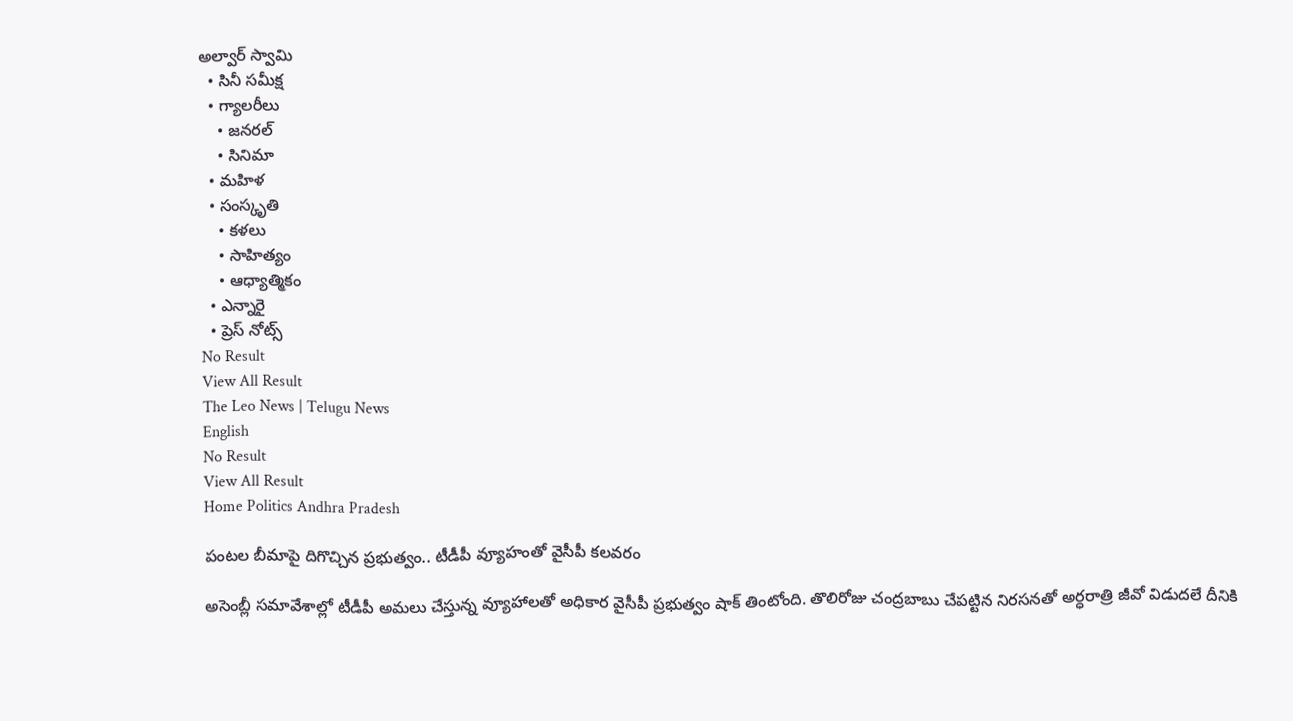అల్వార్ స్వామి
  • సినీ సమీక్ష
  • గ్యాలరీలు
    • జనరల్
    • సినిమా
  • మహిళ
  • సంస్కృతి
    • కళలు
    • సాహిత్యం
    • ఆధ్యాత్మికం
  • ఎన్నారై
  • ప్రెస్ నోట్స్
No Result
View All Result
The Leo News | Telugu News
English
No Result
View All Result
Home Politics Andhra Pradesh

పంటల బీమాపై దిగొచ్చిన ప్రభుత్వం.. టీడీపీ వ్యూహంతో వైసీపీ కలవరం

అసెంబ్లీ సమావేశాల్లో టీడీపీ అమలు చేస్తున్న వ్యూహాలతో అధికార వైసీపీ ప్రభుత్వం షాక్ తింటోంది. తొలిరోజు చంద్రబాబు చేపట్టిన నిరసనతో అర్ధరాత్రి జీవో విడుదలే దీనికి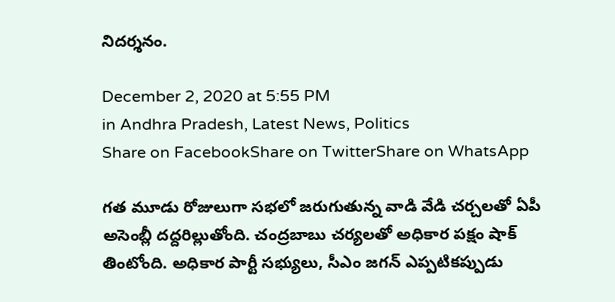నిదర్శనం.

December 2, 2020 at 5:55 PM
in Andhra Pradesh, Latest News, Politics
Share on FacebookShare on TwitterShare on WhatsApp

గత మూడు రోజులుగా సభలో జరుగుతున్న వాడి వేడి చర్చలతో ఏపీ అసెంబ్లీ దద్దరిల్లుతోంది. చంద్రబాబు చర్యలతో అధికార పక్షం షాక్ తింటోంది. అధికార పార్టీ సభ్యులు, సీఎం జగన్ ఎప్పటికప్పుడు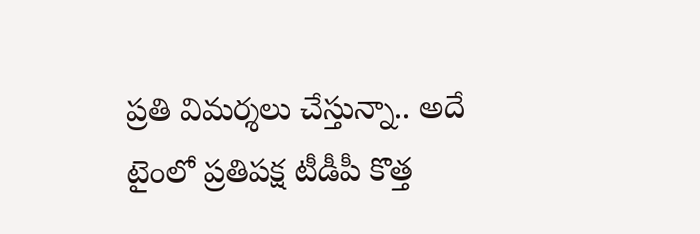ప్రతి విమర్శలు చేస్తున్నా.. అదే టైంలో ప్రతిపక్ష టీడీపీ కొత్త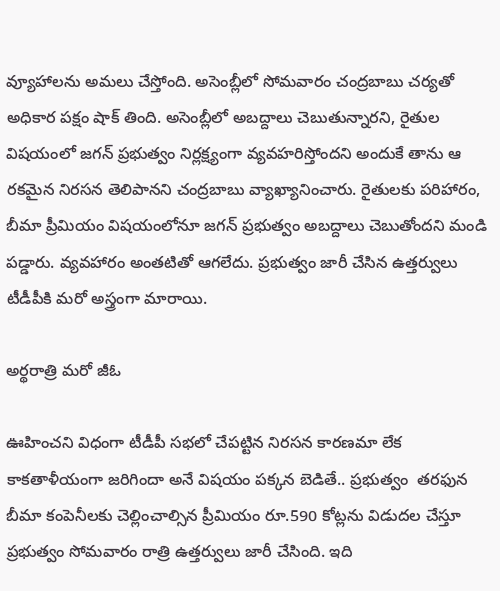వ్యూహాలను అమలు చేస్తోంది. అసెంబ్లీలో సోమవారం చంద్రబాబు చర్యతో అధికార పక్షం షాక్ తింది. అసెంబ్లీలో అబద్దాలు చెబుతున్నారని, రైతుల విషయంలో జగన్ ప్రభుత్వం నిర్లక్ష్యంగా వ్యవహరిస్తోందని అందుకే తాను ఆ రకమైన నిరసన తెలిపానని చంద్రబాబు వ్యాఖ్యానించారు. రైతులకు పరిహారం, బీమా ప్రీమియం విషయంలోనూ జగన్ ప్రభుత్వం అబద్దాలు చెబుతోందని మండి పడ్డారు. వ్యవహారం అంతటితో ఆగలేదు. ప్రభుత్వం జారీ చేసిన ఉత్తర్వులు టీడీపీకి మరో అస్త్రంగా మారాయి.

అర్థరాత్రి మరో జీఓ

ఊహించని విధంగా టీడీపీ సభలో చేపట్టిన నిరసన కారణమా లేక కాకతాళీయంగా జరిగిందా అనే విషయం పక్కన బెడితే.. ప్రభుత్వం  తరఫున బీమా కంపెనీలకు చెల్లించాల్సిన ప్రీమియం రూ.590 కోట్లను విడుదల చేస్తూ ప్రభుత్వం సోమవారం రాత్రి ఉత్తర్వులు జారీ చేసింది. ఇది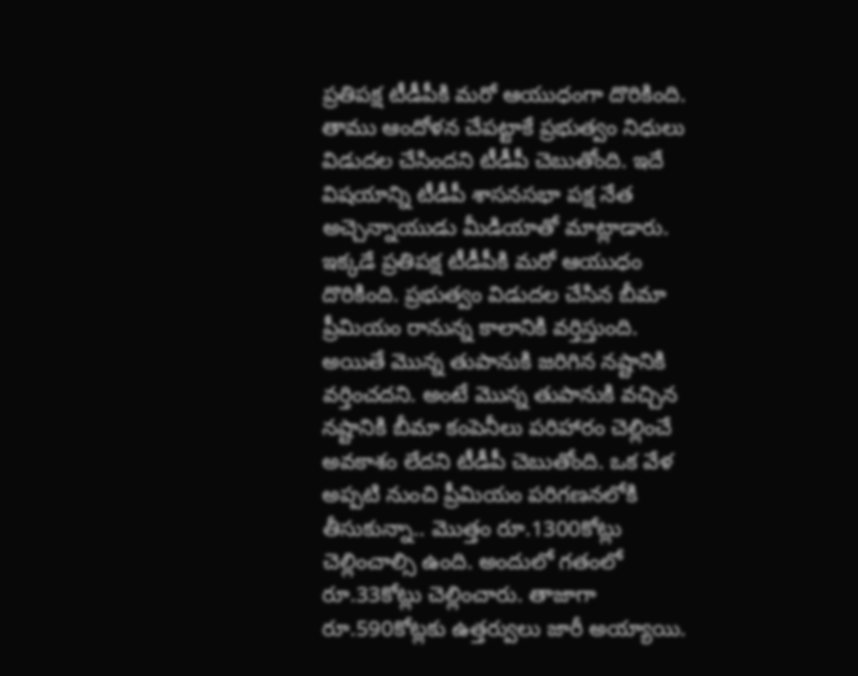ప్రతిపక్ష టీడీపీకి మరో ఆయుధంగా దొరికింది. తాము ఆందోళన చేపట్టాకే ప్రభుత్వం నిధులు విడుదల చేసిందని టీడీపీ చెబుతోంది. ఇదే విషయాన్ని టీడీపీ శాసనసభా పక్ష నేత అచ్చెన్నాయుడు మీడియాతో మాట్లాడారు. ఇక్కడే ప్రతిపక్ష టీడీపీకి మరో ఆయుధం దొరికింది. ప్రభుత్వం విడుదల చేసిన బీమా ప్రీమియం రానున్న కాలానికి వర్తిస్తుంది. అయితే మొన్న తుపానుకి జరిగిన నష్టానికి వర్తించదని. అంటే మొన్న తుపానుకి వచ్చిన నష్టానికి బీమా కంపెనీలు పరిహారం చెల్లించే అవకాశం లేదని టీడీపీ చెబుతోంది. ఒక వేళ అప్పటి నుంచి ప్రీమియం పరిగణనలోకి తీసుకున్నా.. మొత్తం రూ.1300కోట్లు చెల్లించాల్సి ఉంది. అందులో గతంలో రూ.33కోట్లు చెల్లించారు. తాజాగా రూ.590కోట్లకు ఉత్తర్వులు జారీ అయ్యాయి.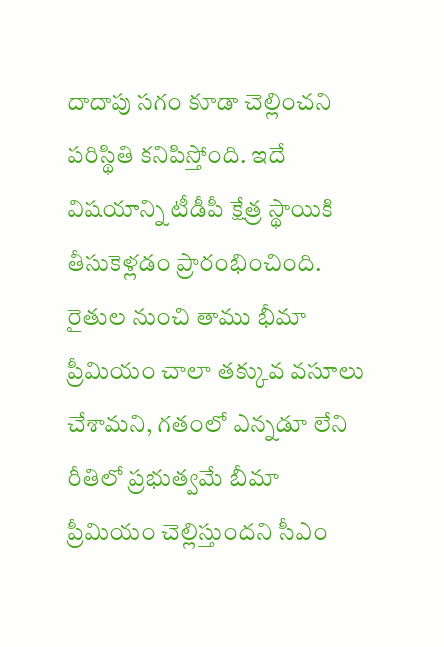దాదాపు సగం కూడా చెల్లించని పరిస్థితి కనిపిస్తోంది. ఇదే విషయాన్ని టీడీపీ క్షేత్ర స్థాయికి తీసుకెళ్లడం ప్రారంభించింది. రైతుల నుంచి తాము భీమా ప్రీమియం చాలా తక్కువ వసూలు చేశామని, గతంలో ఎన్నడూ లేని రీతిలో ప్రభుత్వమే బీమా ప్రీమియం చెల్లిస్తుందని సీఎం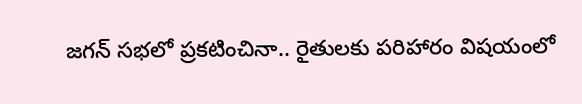జగన్ సభలో ప్రకటించినా.. రైతులకు పరిహారం విషయంలో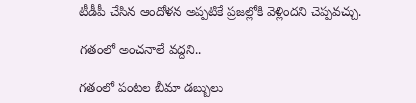టీడీపీ చేసిన ఆందోళన అప్పటికే ప్రజల్లోకి వెళ్లిందని చెప్పవచ్చు.

గతంలో అంచనాలే వద్దని..

గతంలో పంటల బీమా డబ్బులు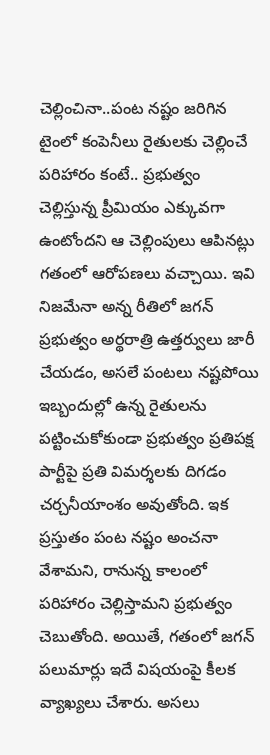చెల్లించినా..పంట నష్టం జరిగిన టైంలో కంపెనీలు రైతులకు చెల్లించే పరిహారం కంటే.. ప్రభుత్వం చెల్లిస్తున్న ప్రీమియం ఎక్కువగా ఉంటోందని ఆ చెల్లింపులు ఆపినట్లు గతంలో ఆరోపణలు వచ్చాయి. ఇవి నిజమేనా అన్న రీతిలో జగన్ ప్రభుత్వం అర్థరాత్రి ఉత్తర్వులు జారీ చేయడం, అసలే పంటలు నష్టపోయి ఇబ్బందుల్లో ఉన్న రైతులను పట్టించుకోకుండా ప్రభుత్వం ప్రతిపక్ష పార్టీపై ప్రతి విమర్శలకు దిగడం చర్చనీయాంశం అవుతోంది. ఇక ప్రస్తుతం పంట నష్టం అంచనా వేశామని, రానున్న కాలంలో పరిహారం చెల్లిస్తామని ప్రభుత్వం చెబుతోంది. అయితే, గతంలో జగన్ పలుమార్లు ఇదే విషయంపై కీలక వ్యాఖ్యలు చేశారు. అసలు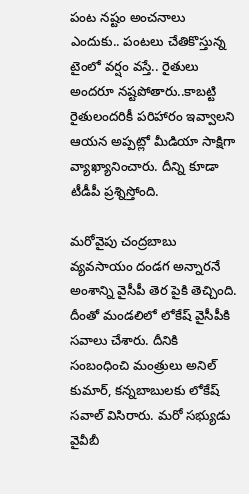పంట నష్టం అంచనాలు ఎందుకు.. పంటలు చేతికొస్తున్న టైంలో వర్షం వస్తే.. రైతులు అందరూ నష్టపోతారు..కాబట్టి రైతులందరికీ పరిహారం ఇవ్వాలని ఆయన అప్పట్లో మీడియా సాక్షిగా వ్యాఖ్యానించారు. దీన్ని కూడా టీడీపీ ప్రశ్నిస్తోంది.

మరోవైపు చంద్రబాబు వ్యవసాయం దండగ అన్నారనే అంశాన్ని వైసీపీ తెర పైకి తెచ్చింది. దీంతో మండలిలో లోకేష్ వైసీపీకి సవాలు చేశారు. దీనికి సంబంధించి మంత్రులు అనిల్ కుమార్, క‌న్న‌బాబుల‌కు లోకేష్ సవాల్ విసిరారు. మరో సభ్యుడు వైవీబీ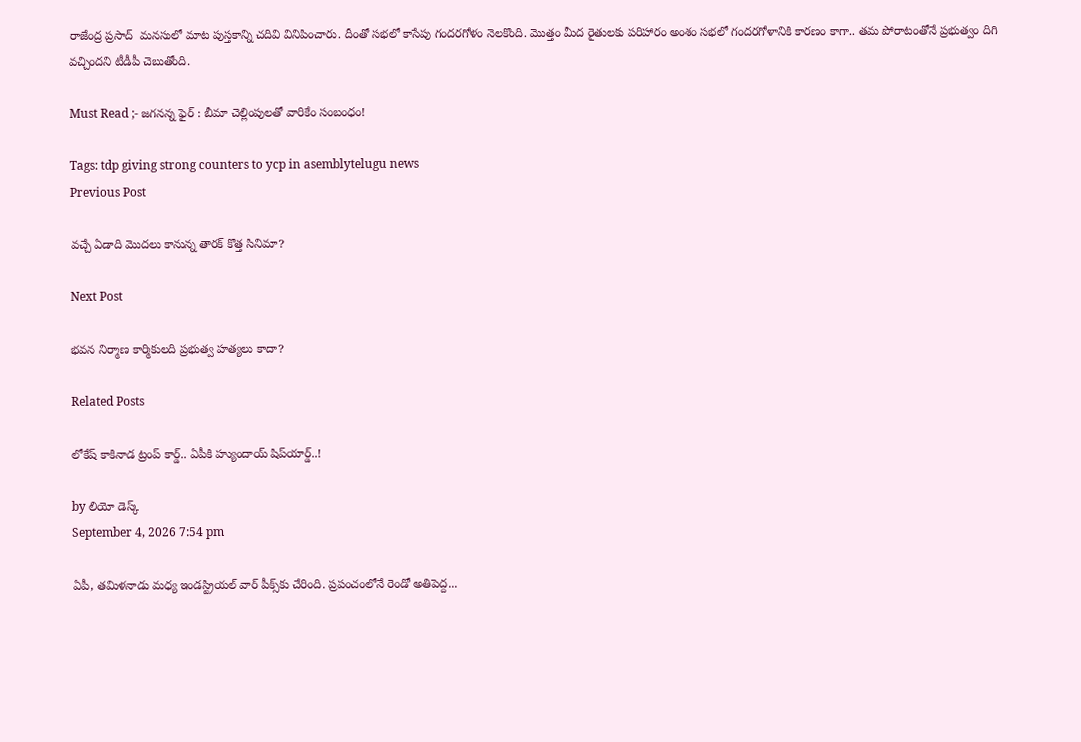రాజేంద్ర ప్రసాద్  మనసులో మాట పుస్తకాన్ని చదివి వినిపించారు. దీంతో సభలో కాసేపు గందరగోళం నెలకొంది. మొత్తం మీద రైతులకు పరిహారం అంశం సభలో గందరగోళానికి కారణం కాగా.. తమ పోరాటంతోనే ప్రభుత్వం దిగి వచ్చిందని టీడీపీ చెబుతోంది.

Must Read ;- జగనన్న ఫైర్ : బీమా చెల్లింపులతో వారికేం సంబంధం!

Tags: tdp giving strong counters to ycp in asemblytelugu news
Previous Post

వచ్చే ఏడాది మొదలు కానున్న తారక్ కొత్త సినిమా?

Next Post

భవన నిర్మాణ కార్మికులది ప్రభుత్వ హత్యలు కాదా?

Related Posts

లోకేష్‌ కాకినాడ ట్రంప్ కార్డ్.. ఏపీకి హ్యుందాయ్ షిప్‌యార్డ్‌..!

by లియో డెస్క్
September 4, 2026 7:54 pm

ఏపీ, తమిళనాడు మధ్య ఇండస్ట్రియల్ వార్ పీక్స్‌కు చేరింది. ప్రపంచంలోనే రెండో అతిపెద్ద...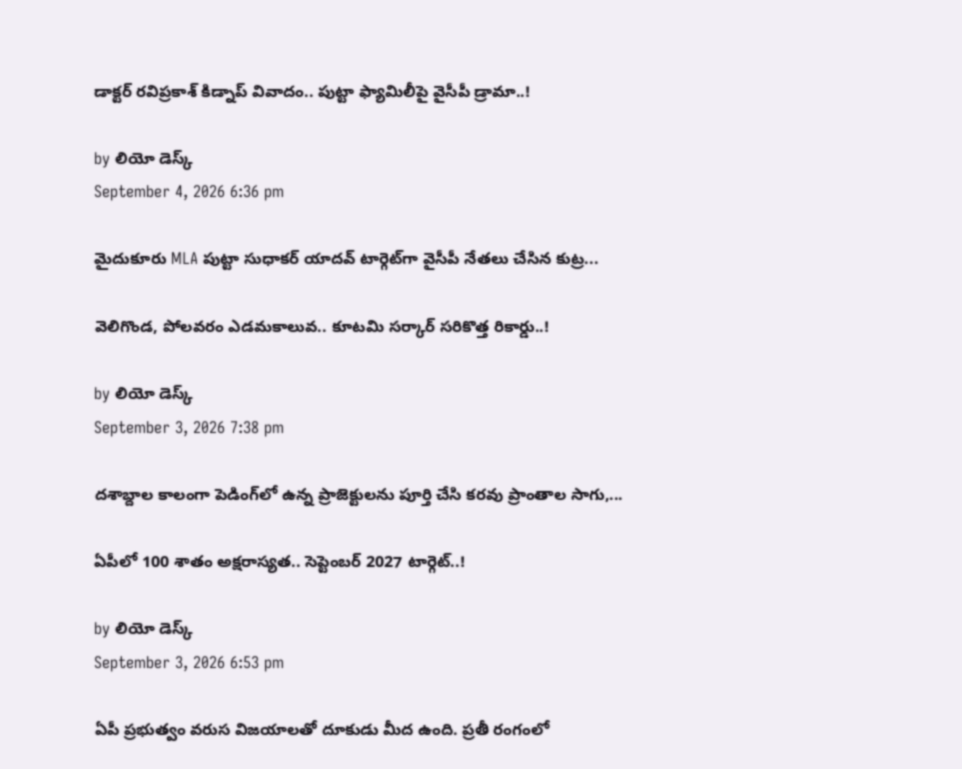డాక్టర్ రవిప్రకాశ్‌ కిడ్నాప్ వివాదం.. పుట్టా ఫ్యామిలీపై వైసీపీ డ్రామా..!

by లియో డెస్క్
September 4, 2026 6:36 pm

మైదుకూరు MLA పుట్టా సుధాకర్ యాదవ్‌ టార్గెట్‌గా వైసీపీ నేతలు చేసిన కుట్ర...

వెలిగొండ, పోలవరం ఎడమకాలువ.. కూటమి సర్కార్‌ సరికొత్త రికార్డు..!

by లియో డెస్క్
September 3, 2026 7:38 pm

దశాబ్దాల కాలంగా పెడింగ్‌లో ఉన్న ప్రాజెక్టులను పూర్తి చేసి కరవు ప్రాంతాల సాగు,...

ఏపీలో 100 శాతం అక్షరాస్యత.. సెప్టెంబర్ 2027 టార్గెట్..!

by లియో డెస్క్
September 3, 2026 6:53 pm

ఏపీ ప్రభుత్వం వరుస విజయాలతో దూకుడు మీద ఉంది. ప్రతీ రంగంలో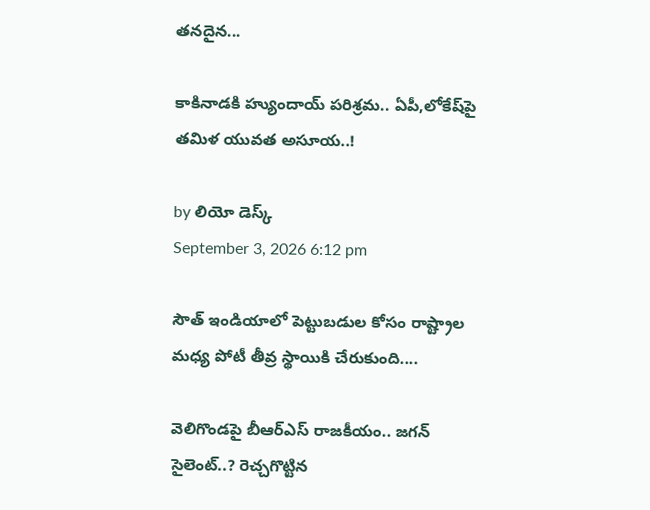తనదైన...

కాకినాడకి హ్యుందాయ్ పరిశ్రమ.. ఏపీ,లోకేష్‌పై తమిళ యువత అసూయ..!

by లియో డెస్క్
September 3, 2026 6:12 pm

సౌత్‌ ఇండియాలో పెట్టుబడుల కోసం రాష్ట్రాల మధ్య పోటీ తీవ్ర స్థాయికి చేరుకుంది....

వెలిగొండపై బీఆర్‌ఎస్‌ రాజకీయం.. జగన్‌ సైలెంట్‌..? రెచ్చగొట్టిన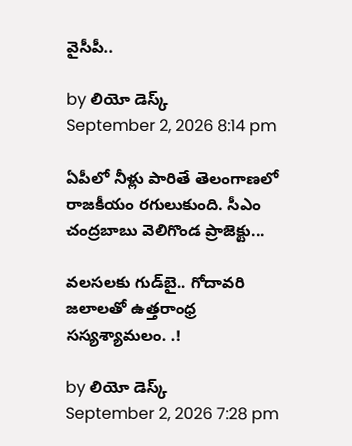వైసీపీ..

by లియో డెస్క్
September 2, 2026 8:14 pm

ఏపీలో నీళ్లు పారితే తెలంగాణలో రాజకీయం రగులుకుంది. సీఎం చంద్రబాబు వెలిగొండ ప్రాజెక్టు...

వలసలకు గుడ్‌బై.. గోదావరి జలాలతో ఉత్తరాంధ్ర సస్యశ్యామలం. .!

by లియో డెస్క్
September 2, 2026 7:28 pm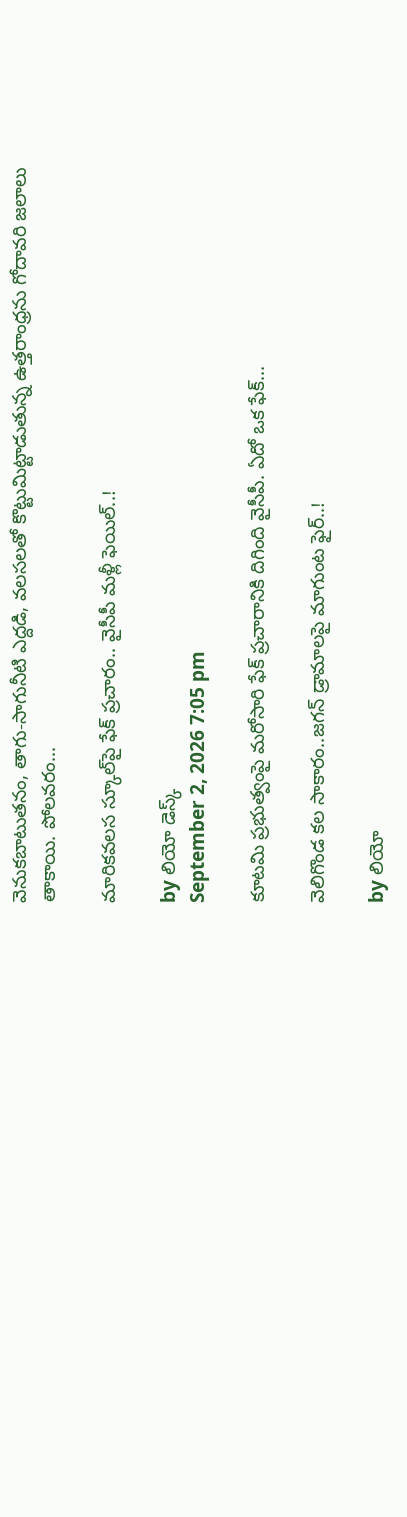వెనుకబాటుతనం, తాగు-సాగునీటి ఎద్దడి, వలసలతో కొట్టుమిట్టాడుతున్న ఉత్తరాంధ్రను గోదావరి జలాలు తాకాయి. పోలవరం...

మారికవలస స్కూల్‌పై ఫేక్ ప్రచారం.. వైసీపీ మళ్లీ ఫెయిల్..!

by లియో డెస్క్
September 2, 2026 7:05 pm

కూటమి ప్రభుత్వంపై మరోసారి ఫేక్ ప్రచారానికి దిగింది వైసీపీ. ఏదో ఒక ఫేక్...

వెలిగొండ కల సాకారం..జగన్‌ డ్రామాలపై మాగుంట ఫైర్‌..!

by లియో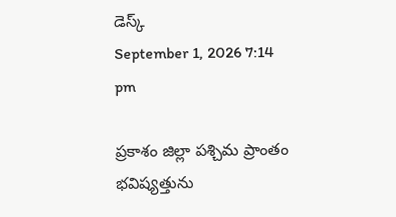డెస్క్
September 1, 2026 7:14 pm

ప్రకాశం జిల్లా పశ్చిమ ప్రాంతం భవిష్యత్తును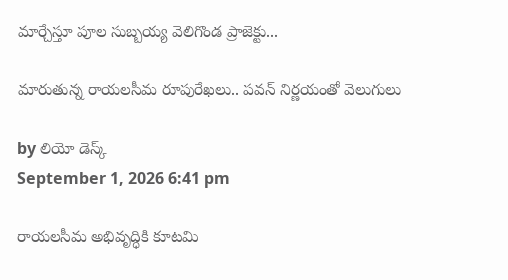మార్చేస్తూ పూల సుబ్బయ్య వెలిగొండ ప్రాజెక్టు...

మారుతున్న రాయలసీమ రూపురేఖలు.. పవన్‌ నిర్ణయంతో వెలుగులు

by లియో డెస్క్
September 1, 2026 6:41 pm

రాయలసీమ అభివృద్ధికి కూటమి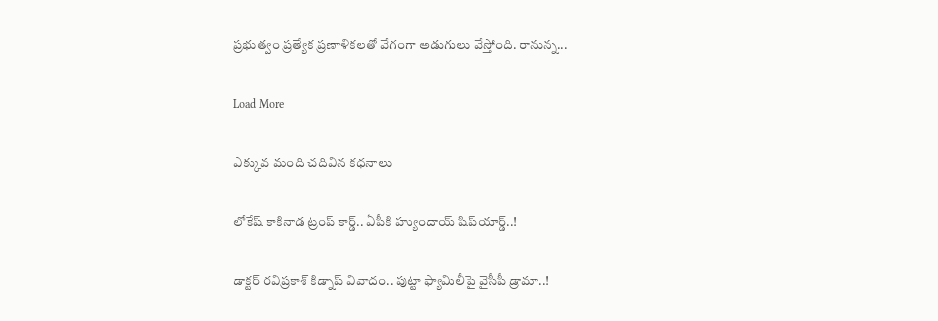ప్రభుత్వం ప్రత్యేక ప్రణాళికలతో వేగంగా అడుగులు వేస్తోంది. రానున్న...

Load More

ఎక్కువ మంది చదివిన కధనాలు

లోకేష్‌ కాకినాడ ట్రంప్ కార్డ్.. ఏపీకి హ్యుందాయ్ షిప్‌యార్డ్‌..!

డాక్టర్ రవిప్రకాశ్‌ కిడ్నాప్ వివాదం.. పుట్టా ఫ్యామిలీపై వైసీపీ డ్రామా..!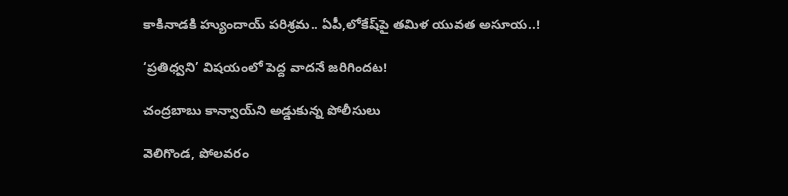కాకినాడకి హ్యుందాయ్ పరిశ్రమ.. ఏపీ,లోకేష్‌పై తమిళ యువత అసూయ..!

‘ప్రతిధ్వని’ విషయంలో పెద్ద వాదనే జరిగిందట!

చంద్రబాబు కాన్వాయ్‌ని అడ్డుకున్న పోలీసులు

వెలిగొండ, పోలవరం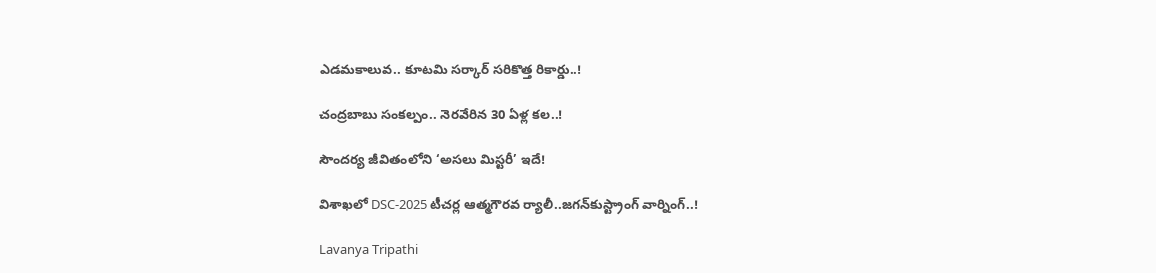ఎడమకాలువ.. కూటమి సర్కార్‌ సరికొత్త రికార్డు..!

చంద్రబాబు సంకల్పం.. నెరవేరిన 30 ఏళ్ల కల..!

సౌందర్య జీవితంలోని ‘అసలు మిస్టరీ’ ఇదే!

విశాఖలో DSC-2025 టీచర్ల ఆత్మగౌరవ ర్యాలీ..జగన్‌కుస్ట్రాంగ్ వార్నింగ్..!

Lavanya Tripathi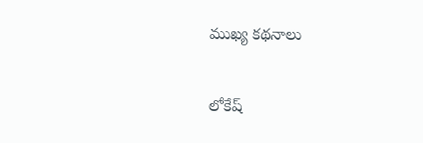ముఖ్య కథనాలు

లోకేష్‌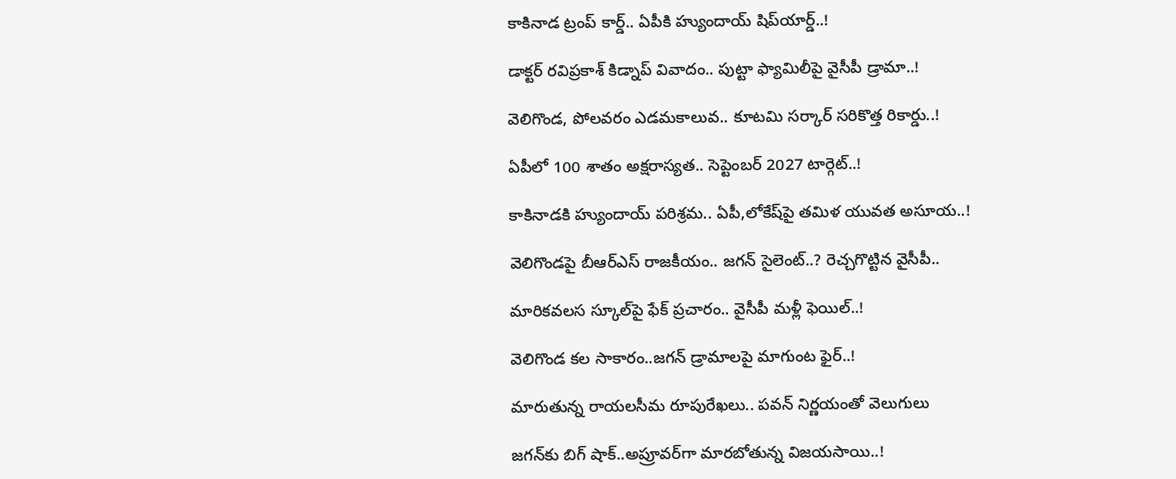కాకినాడ ట్రంప్ కార్డ్.. ఏపీకి హ్యుందాయ్ షిప్‌యార్డ్‌..!

డాక్టర్ రవిప్రకాశ్‌ కిడ్నాప్ వివాదం.. పుట్టా ఫ్యామిలీపై వైసీపీ డ్రామా..!

వెలిగొండ, పోలవరం ఎడమకాలువ.. కూటమి సర్కార్‌ సరికొత్త రికార్డు..!

ఏపీలో 100 శాతం అక్షరాస్యత.. సెప్టెంబర్ 2027 టార్గెట్..!

కాకినాడకి హ్యుందాయ్ పరిశ్రమ.. ఏపీ,లోకేష్‌పై తమిళ యువత అసూయ..!

వెలిగొండపై బీఆర్‌ఎస్‌ రాజకీయం.. జగన్‌ సైలెంట్‌..? రెచ్చగొట్టిన వైసీపీ..

మారికవలస స్కూల్‌పై ఫేక్ ప్రచారం.. వైసీపీ మళ్లీ ఫెయిల్..!

వెలిగొండ కల సాకారం..జగన్‌ డ్రామాలపై మాగుంట ఫైర్‌..!

మారుతున్న రాయలసీమ రూపురేఖలు.. పవన్‌ నిర్ణయంతో వెలుగులు

జగన్‌కు బిగ్ షాక్..అప్రూవర్‌గా మారబోతున్న విజయసాయి..!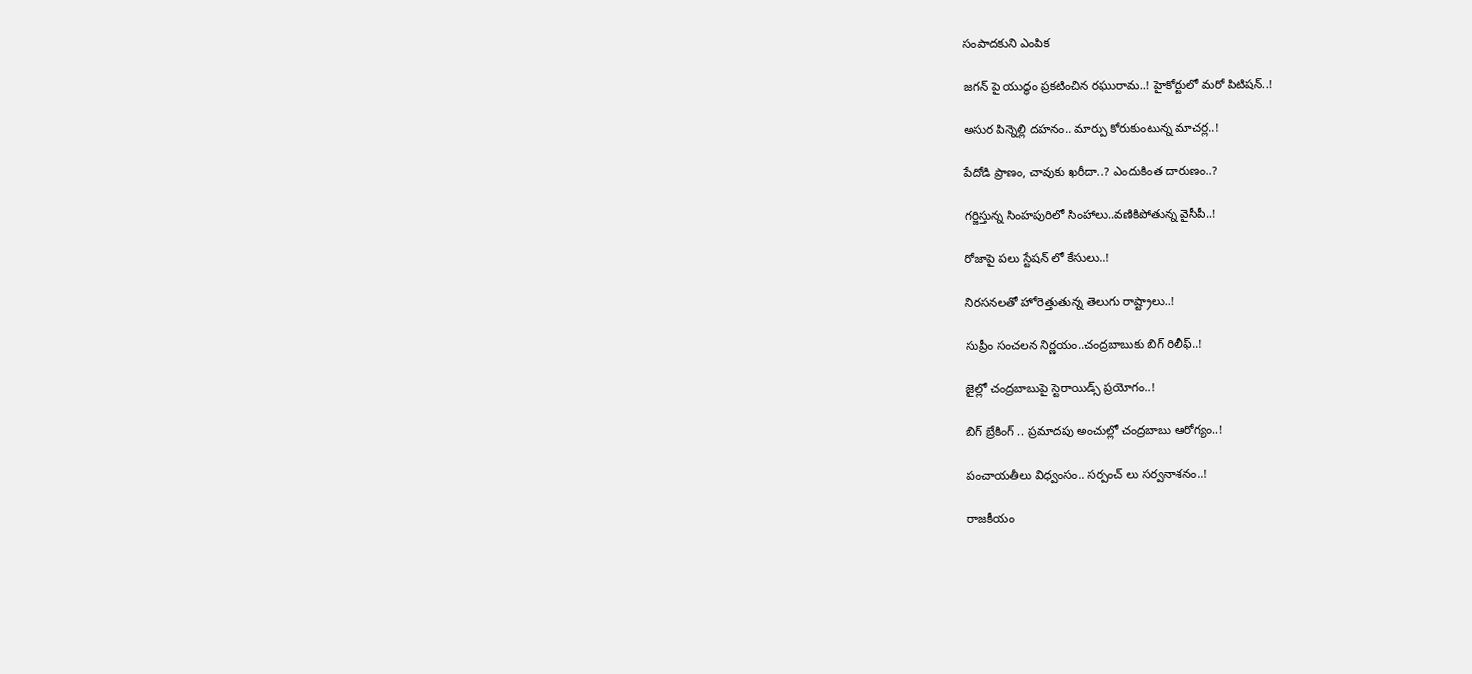సంపాదకుని ఎంపిక

జగన్ పై యుద్థం ప్రకటించిన రఘురామ..! హైకోర్టులో మరో పిటిషన్..!

అసుర పిన్నెల్లి దహనం.. మార్పు కోరుకుంటున్న మాచర్ల..!

పేదోడి ప్రాణం, చావుకు ఖరీదా..? ఎందుకింత దారుణం..?

గర్జిస్తున్న సింహపురిలో సింహాలు..వణికిపోతున్న వైసీపీ..!

రోజాపై పలు స్టేషన్ లో కేసులు..!

నిరసనలతో హోరెత్తుతున్న తెలుగు రాష్ట్రాలు..!

సుప్రీం సంచలన నిర్ణయం..చంద్రబాబుకు బిగ్ రిలీఫ్..!

జైల్లో చంద్రబాబుపై స్టెరాయిడ్స్ ప్రయోగం..!

బిగ్ బ్రేకింగ్ .. ప్రమాదపు అంచుల్లో చంద్రబాబు ఆరోగ్యం..!

పంచాయతీలు విధ్వంసం.. సర్పంచ్ లు సర్వనాశనం..!

రాజకీయం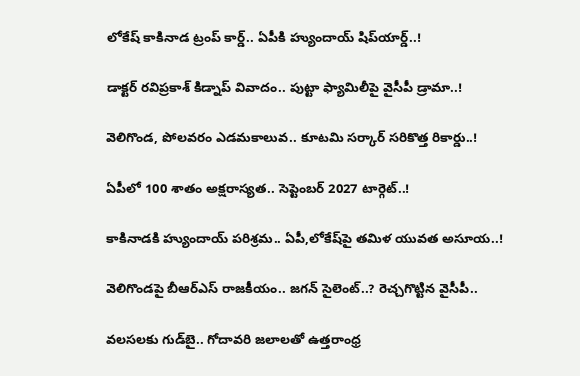లోకేష్‌ కాకినాడ ట్రంప్ కార్డ్.. ఏపీకి హ్యుందాయ్ షిప్‌యార్డ్‌..!

డాక్టర్ రవిప్రకాశ్‌ కిడ్నాప్ వివాదం.. పుట్టా ఫ్యామిలీపై వైసీపీ డ్రామా..!

వెలిగొండ, పోలవరం ఎడమకాలువ.. కూటమి సర్కార్‌ సరికొత్త రికార్డు..!

ఏపీలో 100 శాతం అక్షరాస్యత.. సెప్టెంబర్ 2027 టార్గెట్..!

కాకినాడకి హ్యుందాయ్ పరిశ్రమ.. ఏపీ,లోకేష్‌పై తమిళ యువత అసూయ..!

వెలిగొండపై బీఆర్‌ఎస్‌ రాజకీయం.. జగన్‌ సైలెంట్‌..? రెచ్చగొట్టిన వైసీపీ..

వలసలకు గుడ్‌బై.. గోదావరి జలాలతో ఉత్తరాంధ్ర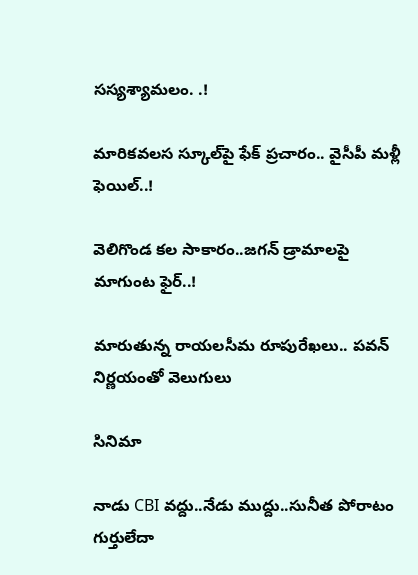సస్యశ్యామలం. .!

మారికవలస స్కూల్‌పై ఫేక్ ప్రచారం.. వైసీపీ మళ్లీ ఫెయిల్..!

వెలిగొండ కల సాకారం..జగన్‌ డ్రామాలపై మాగుంట ఫైర్‌..!

మారుతున్న రాయలసీమ రూపురేఖలు.. పవన్‌ నిర్ణయంతో వెలుగులు

సినిమా

నాడు CBI వద్దు..నేడు ముద్దు..సునీత పోరాటం గుర్తులేదా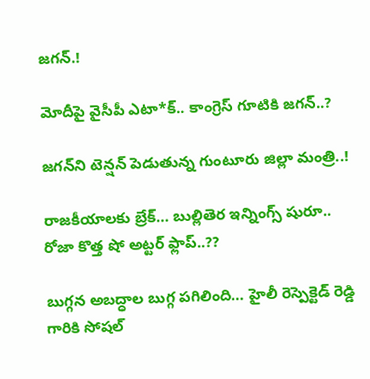జగన్.!

మోదీపై వైసీపీ ఎటా*క్.. కాంగ్రెస్ గూటికి జగన్..?

జగన్‌ని టెన్షన్‌ పెడుతున్న గుంటూరు జిల్లా మంత్రి..!

రాజకీయాలకు బ్రేక్… బుల్లితెర ఇన్నింగ్స్ షురూ.. రోజా కొత్త షో అట్టర్ ఫ్లాప్..??

బుగ్గన అబద్ధాల బుగ్గ పగిలింది… హైలీ రెస్పెక్టెడ్‌ రెడ్డి గారికి సోషల్‌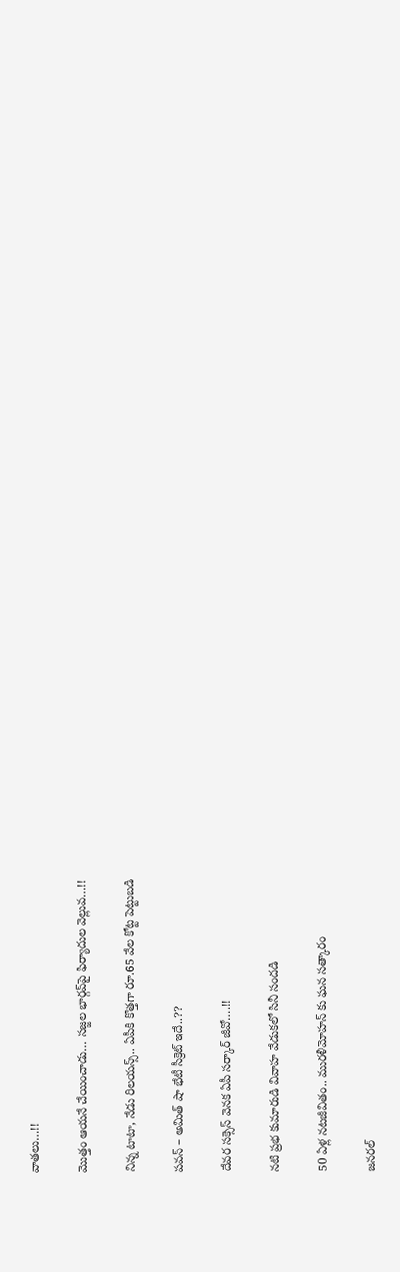వాతలు…!!

మొత్తం ఆయనే చేయించాడు… సజ్జల భార్గవ్‌పై ఫిర్యాదుల వెల్లువ…!!

నిన్న టాటా, నేడు రిలయన్స్.. ఏపీకి కొత్తగా రూ.65 వేల కోట్ట పెట్టుబడి

పవన్‌ – అమిత్‌ షా భేటీ సీక్రెట్‌ ఇదే..??

దేవర సక్సెస్‌ వెనక ఏపీ సర్కార్‌ జీవో….!!

నటి ప్రభ కుమారుడి వివాహ వేడుకలో సినీ సందడి

50 ఏళ్ల నటజీవితం.. మురళీమోహన్ కు ఘన సత్కారం

జనరల్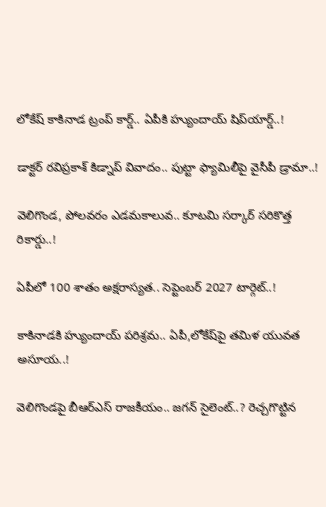లోకేష్‌ కాకినాడ ట్రంప్ కార్డ్.. ఏపీకి హ్యుందాయ్ షిప్‌యార్డ్‌..!

డాక్టర్ రవిప్రకాశ్‌ కిడ్నాప్ వివాదం.. పుట్టా ఫ్యామిలీపై వైసీపీ డ్రామా..!

వెలిగొండ, పోలవరం ఎడమకాలువ.. కూటమి సర్కార్‌ సరికొత్త రికార్డు..!

ఏపీలో 100 శాతం అక్షరాస్యత.. సెప్టెంబర్ 2027 టార్గెట్..!

కాకినాడకి హ్యుందాయ్ పరిశ్రమ.. ఏపీ,లోకేష్‌పై తమిళ యువత అసూయ..!

వెలిగొండపై బీఆర్‌ఎస్‌ రాజకీయం.. జగన్‌ సైలెంట్‌..? రెచ్చగొట్టిన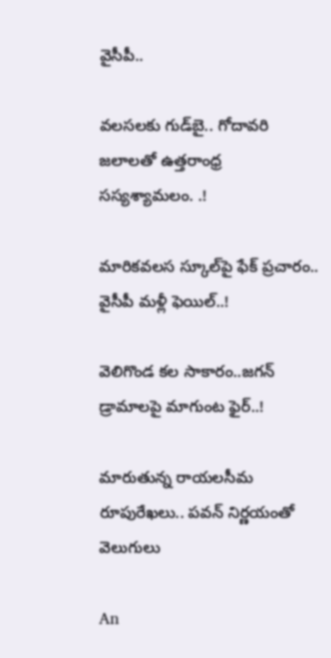వైసీపీ..

వలసలకు గుడ్‌బై.. గోదావరి జలాలతో ఉత్తరాంధ్ర సస్యశ్యామలం. .!

మారికవలస స్కూల్‌పై ఫేక్ ప్రచారం.. వైసీపీ మళ్లీ ఫెయిల్..!

వెలిగొండ కల సాకారం..జగన్‌ డ్రామాలపై మాగుంట ఫైర్‌..!

మారుతున్న రాయలసీమ రూపురేఖలు.. పవన్‌ నిర్ణయంతో వెలుగులు

An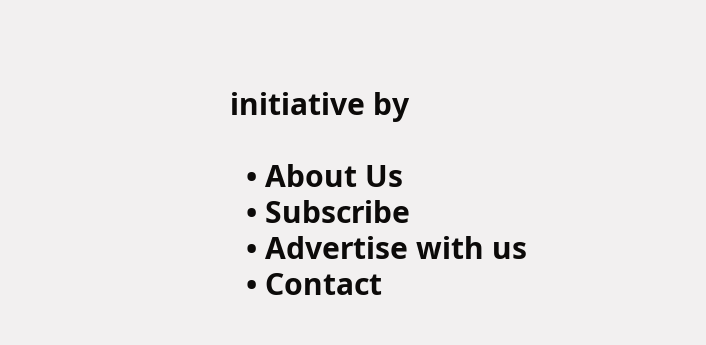initiative by

  • About Us
  • Subscribe
  • Advertise with us
  • Contact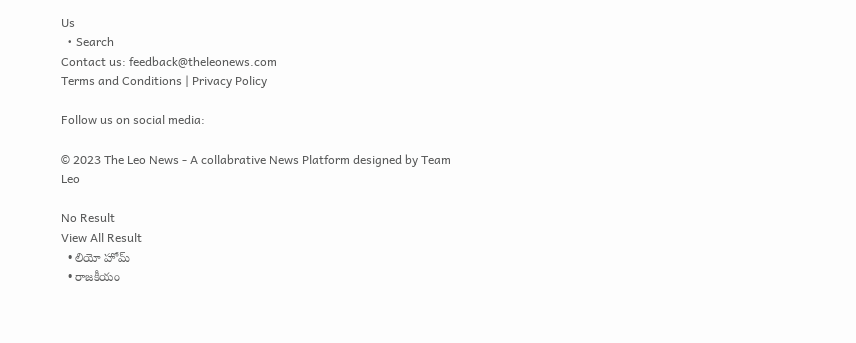Us
  • Search
Contact us: feedback@theleonews.com
Terms and Conditions | Privacy Policy

Follow us on social media:

© 2023 The Leo News - A collabrative News Platform designed by Team Leo

No Result
View All Result
  • లియో హోమ్
  • రాజకీయం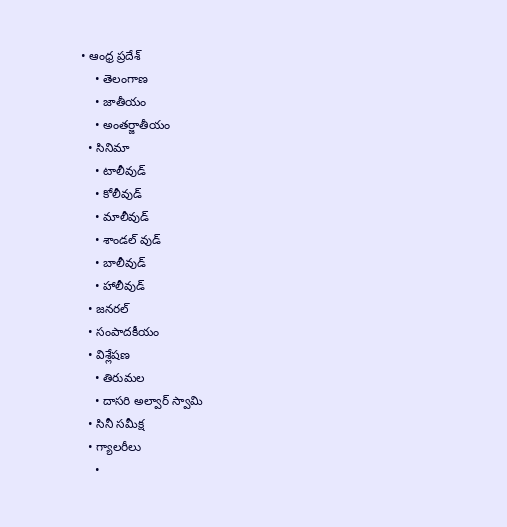• ఆంధ్ర ప్రదేశ్
    • తెలంగాణ
    • జాతీయం
    • అంతర్జాతీయం
  • సినిమా
    • టాలీవుడ్
    • కోలీవుడ్
    • మాలీవుడ్
    • శాండల్ వుడ్
    • బాలీవుడ్
    • హాలీవుడ్
  • జనరల్
  • సంపాదకీయం
  • విశ్లేషణ
    • తిరుమల
    • దాసరి అల్వార్ స్వామి
  • సినీ సమీక్ష
  • గ్యాలరీలు
    •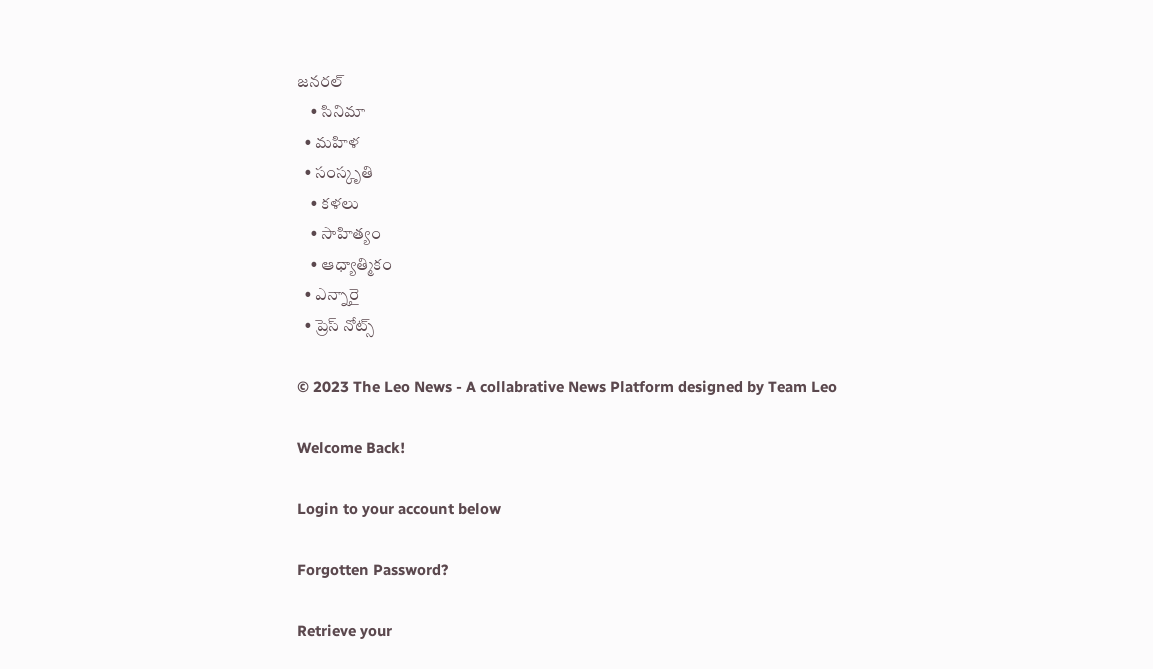జనరల్
    • సినిమా
  • మహిళ
  • సంస్కృతి
    • కళలు
    • సాహిత్యం
    • ఆధ్యాత్మికం
  • ఎన్నారై
  • ప్రెస్ నోట్స్

© 2023 The Leo News - A collabrative News Platform designed by Team Leo

Welcome Back!

Login to your account below

Forgotten Password?

Retrieve your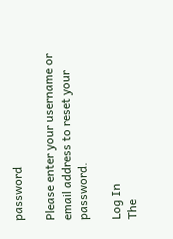password

Please enter your username or email address to reset your password.

Log In
The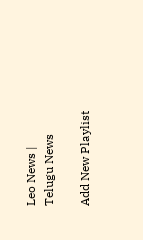Leo News | Telugu News

Add New Playlist